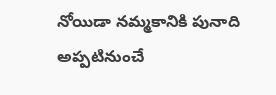నోయిడా నమ్మకానికి పునాది అప్పటినుంచే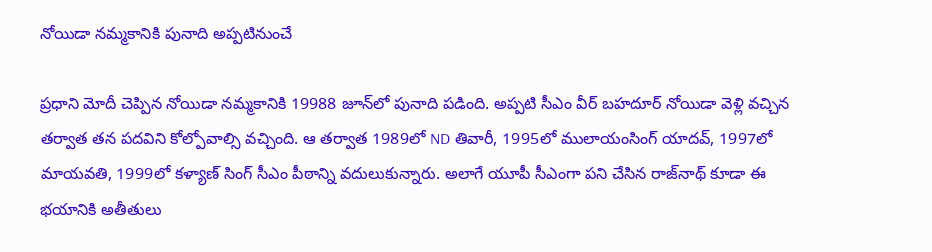నోయిడా నమ్మకానికి పునాది అప్పటినుంచే

ప్రధాని మోదీ చెప్పిన నోయిడా నమ్మకానికి 19988 జూన్‌లో పునాది పడింది. అప్పటి సీఎం వీర్ బహదూర్ నోయిడా వెళ్లి వచ్చిన తర్వాత తన పదవిని కోల్పోవాల్సి వచ్చింది. ఆ తర్వాత 1989లో ND తివారీ, 1995లో ములాయంసింగ్ యాదవ్, 1997లో మాయవతి, 1999లో కళ్యాణ్ సింగ్ సీఎం పీఠాన్ని వదులుకున్నారు. అలాగే యూపీ సీఎంగా పని చేసిన రాజ్‌నాథ్ కూడా ఈ భయానికి అతీతులు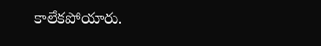కాలేకపోయారు.